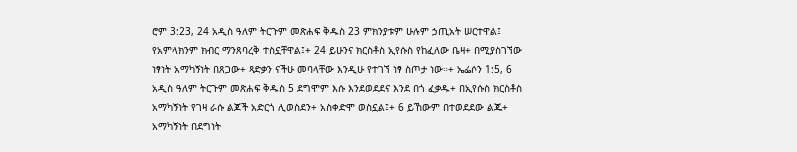ሮም 3:23, 24 አዲስ ዓለም ትርጉም መጽሐፍ ቅዱስ 23 ምክንያቱም ሁሉም ኃጢአት ሠርተዋል፤ የአምላክንም ክብር ማንጸባረቅ ተስኗቸዋል፤+ 24 ይሁንና ክርስቶስ ኢየሱስ የከፈለው ቤዛ+ በሚያስገኘው ነፃነት አማካኝነት በጸጋው+ ጻድቃን ናችሁ መባላቸው እንዲሁ የተገኘ ነፃ ስጦታ ነው።+ ኤፌሶን 1:5, 6 አዲስ ዓለም ትርጉም መጽሐፍ ቅዱስ 5 ደግሞም እሱ እንደወደደና እንደ በጎ ፈቃዱ+ በኢየሱስ ክርስቶስ አማካኝነት የገዛ ራሱ ልጆች አድርጎ ሊወስደን+ አስቀድሞ ወስኗል፤+ 6 ይኸውም በተወደደው ልጁ+ አማካኝነት በደግነት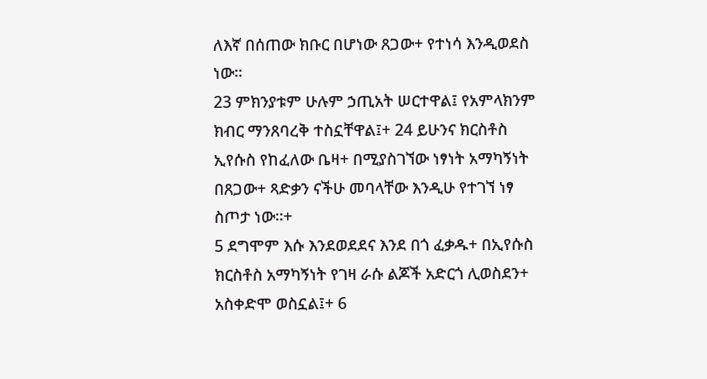ለእኛ በሰጠው ክቡር በሆነው ጸጋው+ የተነሳ እንዲወደስ ነው።
23 ምክንያቱም ሁሉም ኃጢአት ሠርተዋል፤ የአምላክንም ክብር ማንጸባረቅ ተስኗቸዋል፤+ 24 ይሁንና ክርስቶስ ኢየሱስ የከፈለው ቤዛ+ በሚያስገኘው ነፃነት አማካኝነት በጸጋው+ ጻድቃን ናችሁ መባላቸው እንዲሁ የተገኘ ነፃ ስጦታ ነው።+
5 ደግሞም እሱ እንደወደደና እንደ በጎ ፈቃዱ+ በኢየሱስ ክርስቶስ አማካኝነት የገዛ ራሱ ልጆች አድርጎ ሊወስደን+ አስቀድሞ ወስኗል፤+ 6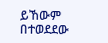ይኸውም በተወደደው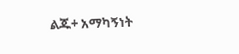ልጁ+ አማካኝነት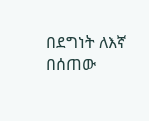በደግነት ለእኛ በሰጠው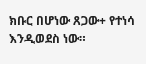ክቡር በሆነው ጸጋው+ የተነሳ እንዲወደስ ነው።